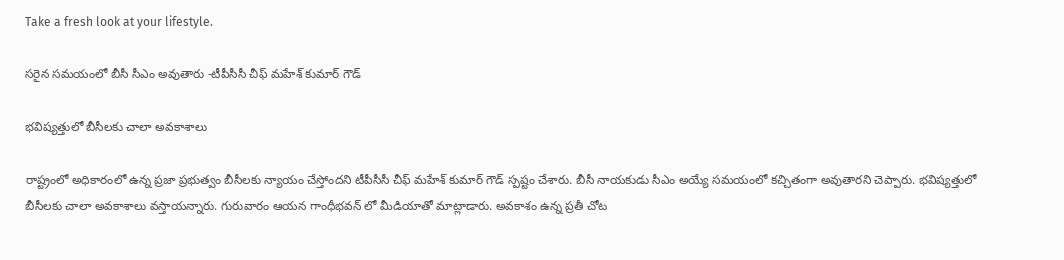Take a fresh look at your lifestyle.

సరైన సమయంలో బీసీ సీఎం అవుతారు -టీపీసీసీ చీఫ్ మహేశ్ కుమార్ గౌడ్

భవిష్యత్తులో బీసీలకు చాలా అవకాశాలు

రాష్ట్రంలో అధికారంలో ఉన్న ప్రజా ప్రభుత్వం బీసీలకు న్యాయం చేస్తోందని టీపీసీసీ చీఫ్ మహేశ్ కుమార్ గౌడ్ స్పష్టం చేశారు. బీసీ నాయకుడు సీఎం అయ్యే సమయంలో కచ్చితంగా అవుతారని చెప్పారు. భవిష్యత్తులో బీసీలకు చాలా అవకాశాలు వస్తాయన్నారు. గురువారం ఆయన గాంధీభవన్ లో మీడియాతో మాట్లాడారు. అవకాశం ఉన్న ప్రతీ చోట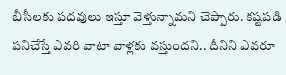బీసీలకు పదవులు ఇస్తూ వెళ్తున్నామని చెప్పారు. కష్టపడి పనిచేస్తే ఎవరి వాటా వాళ్లకు వస్తుందని.. దీనిని ఎవరూ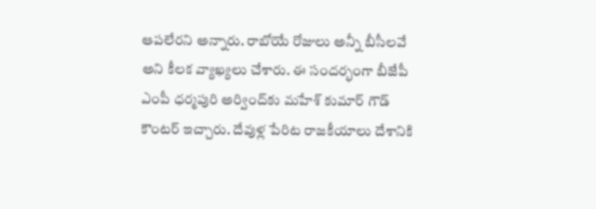ఆపలేరని అన్నారు. రాబోయే రోజులు అన్నీ బీసీలవే అని కీలక వ్యాఖ్యలు చేశారు. ఈ సందర్భంగా బీజేపీ ఎంపీ ధర్మపురి అర్వింద్‌కు మహేశ్ కుమార్ గౌడ్ కౌంటర్ ఇచ్చారు. దేవుళ్ల పేరిట రాజకీయాలు దేశానికి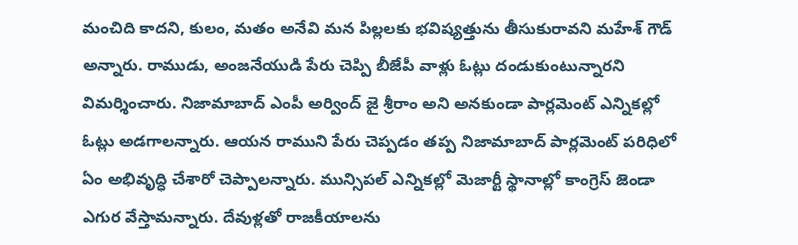మంచిది కాదని, కులం, మతం అనేవి మన పిల్లలకు భవిష్యత్తును తీసుకురావని మహేశ్ గౌడ్ అన్నారు. రాముడు, అంజనేయుడి పేరు చెప్పి బీజేపీ వాళ్లు ఓట్లు దండుకుంటున్నారని విమర్శించారు. నిజామాబాద్ ఎంపీ అర్వింద్ జై శ్రీరాం అని అనకుండా పార్లమెంట్ ఎన్నికల్లో ఓట్లు అడగాలన్నారు. ఆయన రాముని పేరు చెప్పడం తప్ప నిజామాబాద్ పార్లమెంట్ పరిధిలో ఏం అభివృద్ధి చేశారో చెప్పాలన్నారు. మున్సిపల్ ఎన్నికల్లో మెజార్టీ స్థానాల్లో కాంగ్రెస్ జెండా ఎగుర వేస్తామన్నారు. దేవుళ్లతో రాజకీయాలను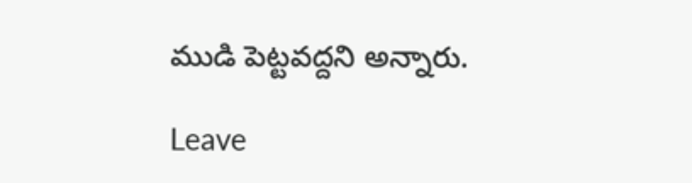ముడి పెట్టవద్దని అన్నారు.

Leave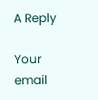A Reply

Your email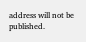address will not be published.